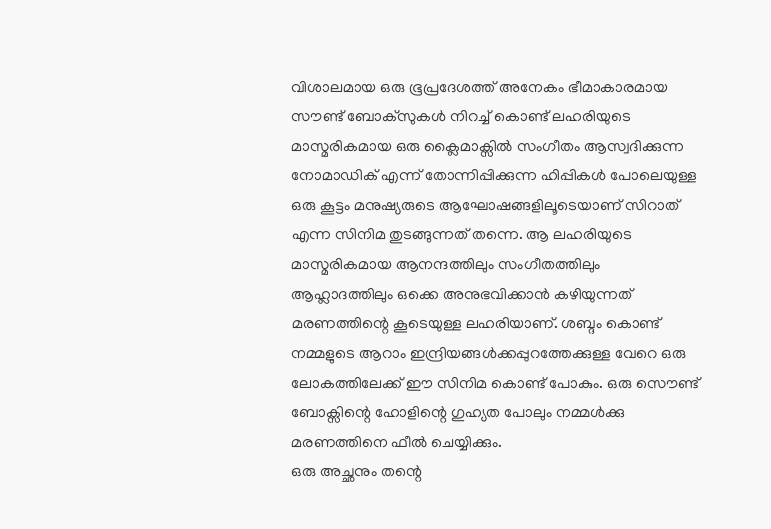വിശാലമായ ഒരു ഭൂപ്രദേശത്ത് അനേകം ഭീമാകാരമായ സൗണ്ട് ബോക്സുകൾ നിറച്ച് കൊണ്ട് ലഹരിയുടെ മാസ്മരികമായ ഒരു ക്ലൈമാക്സിൽ സംഗീതം ആസ്വദിക്കുന്ന നോമാഡിക് എന്ന് തോന്നിപ്പിക്കുന്ന ഹിപ്പികൾ പോലെയുള്ള ഒരു കൂട്ടം മനുഷ്യരുടെ ആഘോഷങ്ങളിലൂടെയാണ് സിറാത് എന്ന സിനിമ തുടങ്ങുന്നത് തന്നെ. ആ ലഹരിയുടെ മാസ്മരികമായ ആനന്ദത്തിലും സംഗീതത്തിലും ആഹ്ലാദത്തിലും ഒക്കെ അനുഭവിക്കാൻ കഴിയുന്നത് മരണത്തിന്റെ കൂടെയുള്ള ലഹരിയാണ്. ശബ്ദം കൊണ്ട് നമ്മളുടെ ആറാം ഇന്ദ്രിയങ്ങൾക്കപ്പുറത്തേക്കുള്ള വേറെ ഒരു ലോകത്തിലേക്ക് ഈ സിനിമ കൊണ്ട് പോകും. ഒരു സൌണ്ട് ബോക്സിന്റെ ഹോളിന്റെ ഗുഹ്യത പോലും നമ്മൾക്കു മരണത്തിനെ ഫീൽ ചെയ്യിക്കും.
ഒരു അച്ഛനും തന്റെ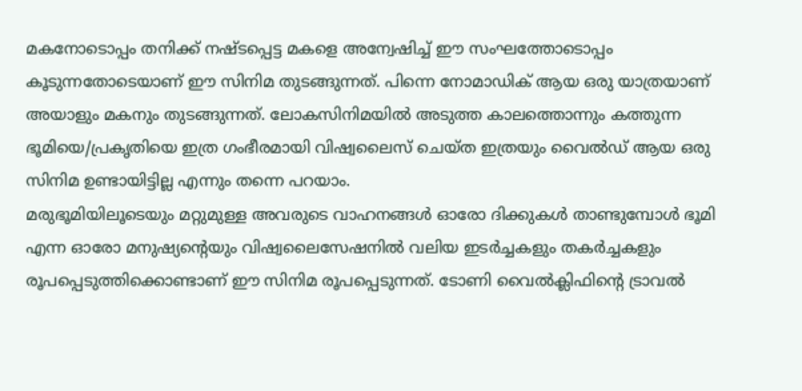മകനോടൊപ്പം തനിക്ക് നഷ്ടപ്പെട്ട മകളെ അന്വേഷിച്ച് ഈ സംഘത്തോടൊപ്പം കൂടുന്നതോടെയാണ് ഈ സിനിമ തുടങ്ങുന്നത്. പിന്നെ നോമാഡിക് ആയ ഒരു യാത്രയാണ് അയാളും മകനും തുടങ്ങുന്നത്. ലോകസിനിമയിൽ അടുത്ത കാലത്തൊന്നും കത്തുന്ന ഭൂമിയെ/പ്രകൃതിയെ ഇത്ര ഗംഭീരമായി വിഷ്വലൈസ് ചെയ്ത ഇത്രയും വൈൽഡ് ആയ ഒരു സിനിമ ഉണ്ടായിട്ടില്ല എന്നും തന്നെ പറയാം.
മരുഭൂമിയിലൂടെയും മറ്റുമുള്ള അവരുടെ വാഹനങ്ങൾ ഓരോ ദിക്കുകൾ താണ്ടുമ്പോൾ ഭൂമി എന്ന ഓരോ മനുഷ്യന്റെയും വിഷ്വലൈസേഷനിൽ വലിയ ഇടർച്ചകളും തകർച്ചകളും രൂപപ്പെടുത്തിക്കൊണ്ടാണ് ഈ സിനിമ രൂപപ്പെടുന്നത്. ടോണി വൈൽക്ലിഫിന്റെ ട്രാവൽ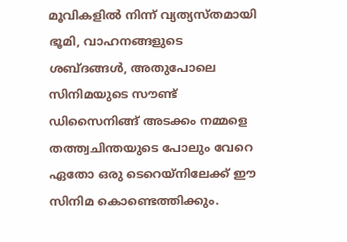മൂവികളിൽ നിന്ന് വ്യത്യസ്തമായി ഭൂമി, വാഹനങ്ങളുടെ ശബ്ദങ്ങൾ, അതുപോലെ സിനിമയുടെ സൗണ്ട് ഡിസൈനിങ്ങ് അടക്കം നമ്മളെ തത്ത്വചിന്തയുടെ പോലും വേറെ ഏതോ ഒരു ടെറെയ്നിലേക്ക് ഈ സിനിമ കൊണ്ടെത്തിക്കും.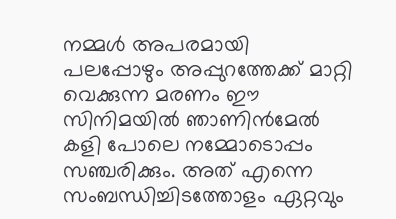നമ്മൾ അപരമായി പലപ്പോഴും അപ്പുറത്തേക്ക് മാറ്റി വെക്കുന്ന മരണം ഈ സിനിമയിൽ ഞാണിൻമേൽ കളി പോലെ നമ്മോടൊപ്പം സഞ്ചരിക്കും. അത് എന്നെ സംബന്ധിച്ചിടത്തോളം ഏറ്റവും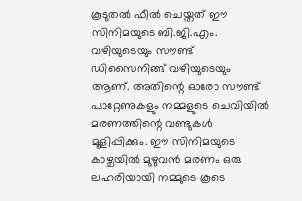കൂടുതൽ ഫീൽ ചെയ്തത് ഈ സിനിമയുടെ ബി.ജി.എം. വഴിയുടെയും സൗണ്ട് ഡിസൈനിങ്ങ് വഴിയുടെയും ആണ്. അതിന്റെ ഓരോ സൗണ്ട് പാറ്റേണുകളും നമ്മളുടെ ചെവിയിൽ മരണത്തിന്റെ വണ്ടുകൾ മൂളിപ്പിക്കും. ഈ സിനിമയുടെ കാഴ്ചയിൽ മുഴുവൻ മരണം ഒരു ലഹരിയായി നമ്മുടെ കൂടെ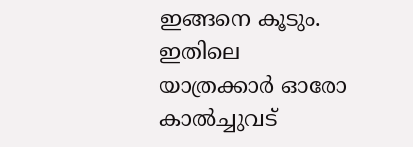ഇങ്ങനെ കൂടും. ഇതിലെ യാത്രക്കാർ ഓരോ കാൽച്ചുവട്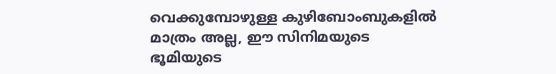വെക്കുമ്പോഴുള്ള കുഴിബോംബുകളിൽ മാത്രം അല്ല, ഈ സിനിമയുടെ ഭൂമിയുടെ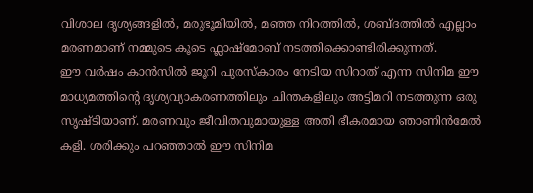വിശാല ദൃശ്യങ്ങളിൽ, മരുഭൂമിയിൽ, മഞ്ഞ നിറത്തിൽ, ശബ്ദത്തിൽ എല്ലാം മരണമാണ് നമ്മുടെ കൂടെ ഫ്ലാഷ്മോബ് നടത്തിക്കൊണ്ടിരിക്കുന്നത്.
ഈ വർഷം കാൻസിൽ ജൂറി പുരസ്കാരം നേടിയ സിറാത് എന്ന സിനിമ ഈ മാധ്യമത്തിന്റെ ദൃശ്യവ്യാകരണത്തിലും ചിന്തകളിലും അട്ടിമറി നടത്തുന്ന ഒരു സൃഷ്ടിയാണ്. മരണവും ജീവിതവുമായുള്ള അതി ഭീകരമായ ഞാണിൻമേൽ കളി. ശരിക്കും പറഞ്ഞാൽ ഈ സിനിമ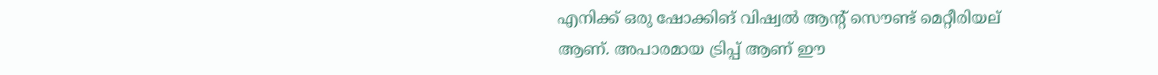എനിക്ക് ഒരു ഷോക്കിങ് വിഷ്വൽ ആന്റ് സൌണ്ട് മെറ്റീരിയല്
ആണ്. അപാരമായ ട്രിപ്പ് ആണ് ഈ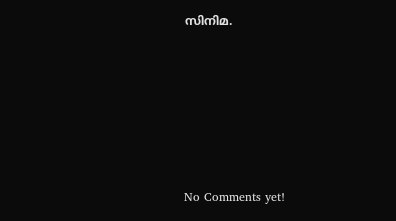സിനിമ.







No Comments yet!